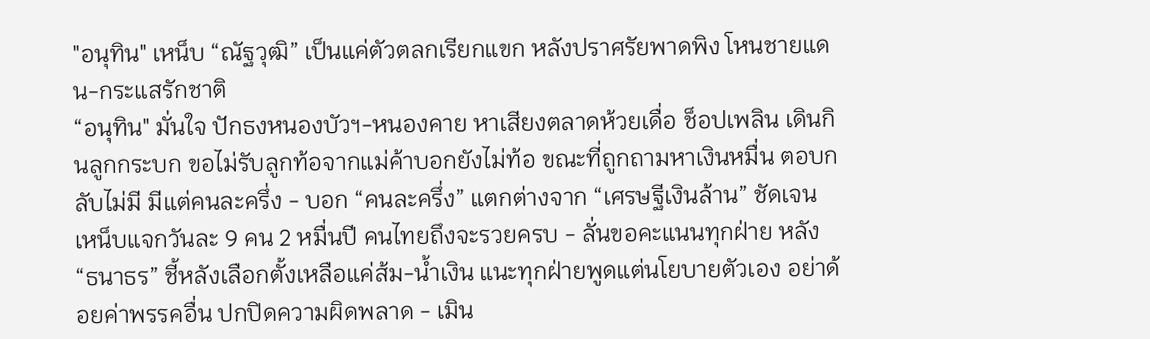"อนุทิน" เหน็บ “ณัฐวุฒิ” เป็นแค่ตัวตลกเรียกแขก หลังปราศรัยพาดพิง โหนชายแดน-กระแสรักชาติ
“อนุทิน" มั่นใจ ปักธงหนองบัวฯ-หนองคาย หาเสียงตลาดห้วยเดื่อ ช็อปเพลิน เดินกินลูกกระบก ขอไม่รับลูกท้อจากแม่ค้าบอกยังไม่ท้อ ขณะที่ถูกถามหาเงินหมื่น ตอบกลับไม่มี มีแต่คนละครึ่ง - บอก “คนละครึ่ง” แตกต่างจาก “เศรษฐีเงินล้าน” ชัดเจน เหน็บแจกวันละ 9 คน 2 หมื่นปี คนไทยถึงจะรวยครบ - ลั่นขอคะแนนทุกฝ่าย หลัง “ธนาธร” ชี้หลังเลือกตั้งเหลือแค่ส้ม-น้ำเงิน แนะทุกฝ่ายพูดแต่นโยบายตัวเอง อย่าด้อยค่าพรรคอื่น ปกปิดความผิดพลาด - เมิน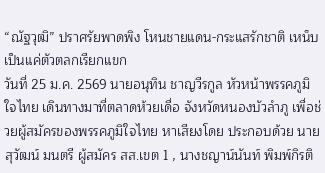“ณัฐวุฒิ” ปราศรัยพาดพิง โหนชายแดน-กระแสรักชาติ เหน็บเป็นแค่ตัวตลกเรียกแขก
วันที่ 25 ม.ค. 2569 นายอนุทิน ชาญวีรกูล หัวหน้าพรรคภูมิใจไทย เดินทางมาที่ตลาดห้วยเดื่อ จังหวัดหนองบัวลำภู เพื่อช่วยผู้สมัครของพรรคภูมิใจไทย หาเสียงโดย ประกอบด้วย นายสุวัฒน์ มนตรี ผู้สมัคร สส.เขต 1 , นางชญาน์นันท์ พิมพ์กิรติ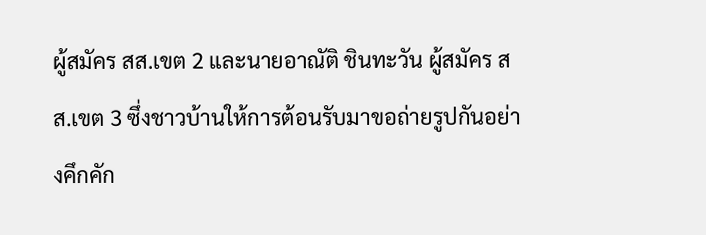ผู้สมัคร สส.เขต 2 และนายอาณัติ ชินทะวัน ผู้สมัคร สส.เขต 3 ซึ่งชาวบ้านให้การต้อนรับมาขอถ่ายรูปกันอย่างคึกคัก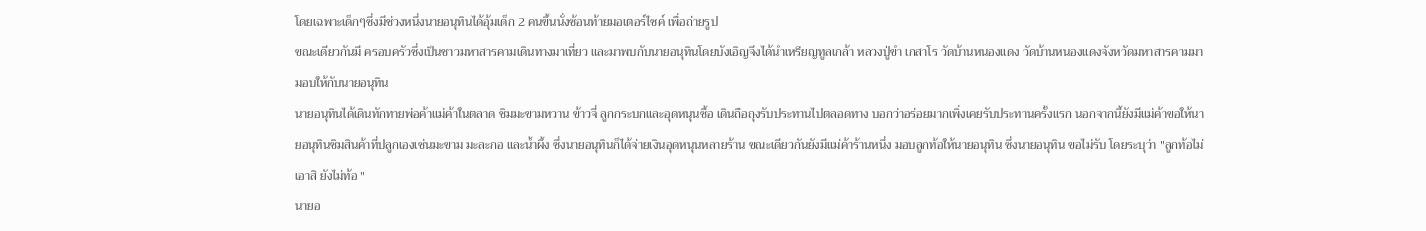โดยเฉพาะเด็กๆซึ่งมีช่วงหนึ่งนายอนุทินได้อุ้มเด็ก 2 คนขึ้นนั่งซ้อนท้ายมอเตอร์ไซค์ เพื่อถ่ายรูป
ขณะเดียวกันมี ครอบครัวซึ่งเป็นชาวมหาสารคามเดินทางมาเที่ยว และมาพบกับนายอนุทินโดยบังเอิญจึงได้นำเหรียญทูลเกล้า หลวงปู่ขำ เกสาโร วัดบ้านหนองแดง วัดบ้านหนองแดงจังหวัดมหาสารคามมามอบให้กับนายอนุทิน
นายอนุทินได้เดินทักทายพ่อค้าแม่ค้าในตลาด ชิมมะขามหวาน ข้าวจี่ ลูกกระบกและอุดหนุนซื้อ เดินถือถุงรับประทานไปตลอดทาง บอกว่าอร่อยมากเพิ่งเคยรับประทานครั้งแรก นอกจากนี้ยังมีแม่ค้าขอให้นายอนุทินชิมสินค้าที่ปลูกเองเช่นมะขาม มะละกอ และน้ำผึ้ง ซึ่งนายอนุทินก็ได้จ่ายเงินอุดหนุนหลายร้าน ขณะเดียวกันยังมีแม่ค้าร้านหนึ่ง มอบลูกท้อให้นายอนุทิน ซึ่งนายอนุทิน ขอไม่รับ โดยระบุว่า "ลูกท้อไม่เอาสิ ยังไม่ท้อ "
นายอ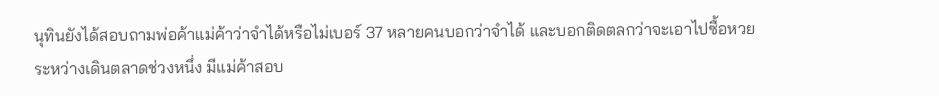นุทินยังได้สอบถามพ่อค้าแม่ค้าว่าจำได้หรือไม่เบอร์ 37 หลายคนบอกว่าจำได้ และบอกติดตลกว่าจะเอาไปซื้อหวย
ระหว่างเดินตลาดช่วงหนึ่ง มีแม่ค้าสอบ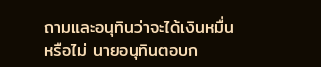ถามและอนุทินว่าจะได้เงินหมื่นหรือไม่ นายอนุทินตอบก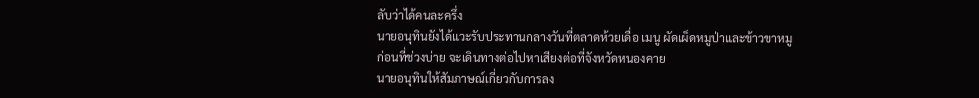ลับว่าได้คนละครึ่ง
นายอนุทินยังได้แวะรับประทานกลางวันที่ตลาดห้วยเดื่อ เมนู ผัดเผ็ดหมูป่าและข้าวขาหมู ก่อนที่ช่วงบ่าย จะเดินทางต่อไปหาเสียงต่อที่จังหวัดหนองคาย
นายอนุทินให้สัมภาษณ์เกี่ยวกับการลง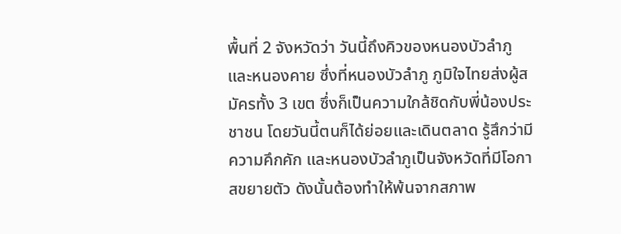พื้นที่ 2 จังหวัดว่า วันนี้ถึงคิวของหนองบัวลำภูและหนองคาย ซึ่งที่หนองบัวลำภู ภูมิใจไทยส่งผู้สมัครทั้ง 3 เขต ซึ่งก็เป็นความใกล้ชิดกับพี่น้องประชาชน โดยวันนี้ตนก็ได้ย่อยและเดินตลาด รู้สึกว่ามีความคึกคัก และหนองบัวลำภูเป็นจังหวัดที่มีโอกาสขยายตัว ดังนั้นต้องทำให้พ้นจากสภาพ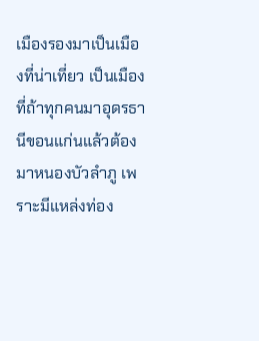เมืองรองมาเป็นเมืองที่น่าเที่ยว เป็นเมืองที่ถ้าทุกคนมาอุดรธานีขอนแก่นแล้วต้องมาหนองบัวลำภู เพราะมีแหล่งท่อง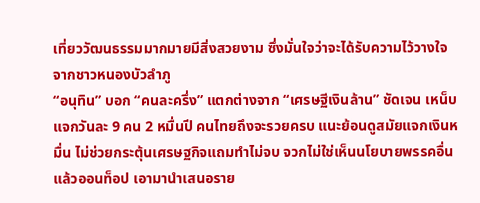เที่ยววัฒนธรรมมากมายมีสิ่งสวยงาม ซึ่งมั่นใจว่าจะได้รับความไว้วางใจจากชาวหนองบัวลำภู
“อนุทิน” บอก “คนละครึ่ง” แตกต่างจาก “เศรษฐีเงินล้าน” ชัดเจน เหน็บแจกวันละ 9 คน 2 หมื่นปี คนไทยถึงจะรวยครบ แนะย้อนดูสมัยแจกเงินหมื่น ไม่ช่วยกระตุ้นเศรษฐกิจแถมทำไม่จบ จวกไม่ใช่เห็นนโยบายพรรคอื่นแล้วออนท็อป เอามานำเสนอราย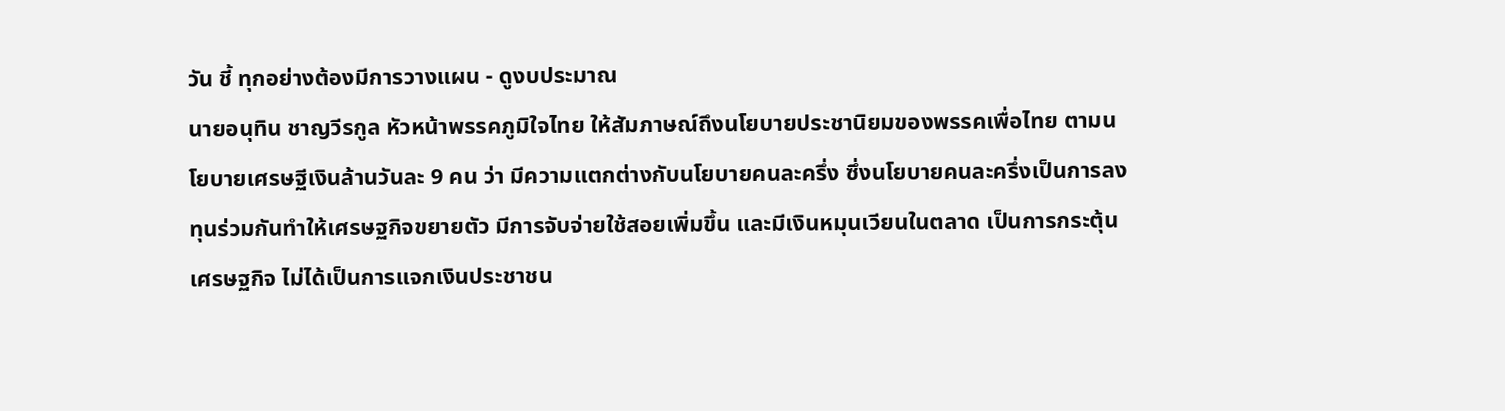วัน ชี้ ทุกอย่างต้องมีการวางแผน - ดูงบประมาณ
นายอนุทิน ชาญวีรกูล หัวหน้าพรรคภูมิใจไทย ให้สัมภาษณ์ถึงนโยบายประชานิยมของพรรคเพื่อไทย ตามนโยบายเศรษฐีเงินล้านวันละ 9 คน ว่า มีความแตกต่างกับนโยบายคนละครึ่ง ซึ่งนโยบายคนละครึ่งเป็นการลงทุนร่วมกันทำให้เศรษฐกิจขยายตัว มีการจับจ่ายใช้สอยเพิ่มขึ้น และมีเงินหมุนเวียนในตลาด เป็นการกระตุ้นเศรษฐกิจ ไม่ได้เป็นการแจกเงินประชาชน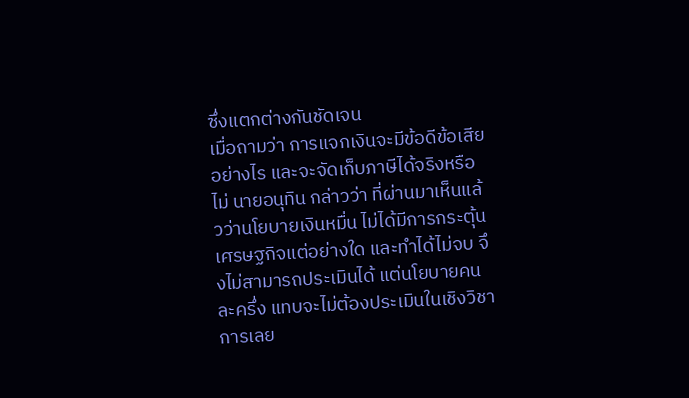ซึ่งแตกต่างกันชัดเจน
เมื่อถามว่า การแจกเงินจะมีข้อดีข้อเสียอย่างไร และจะจัดเก็บภาษีได้จริงหรือไม่ นายอนุทิน กล่าวว่า ที่ผ่านมาเห็นแล้วว่านโยบายเงินหมื่น ไม่ได้มีการกระตุ้นเศรษฐกิจแต่อย่างใด และทำได้ไม่จบ จึงไม่สามารถประเมินได้ แต่นโยบายคนละครึ่ง แทบจะไม่ต้องประเมินในเชิงวิชาการเลย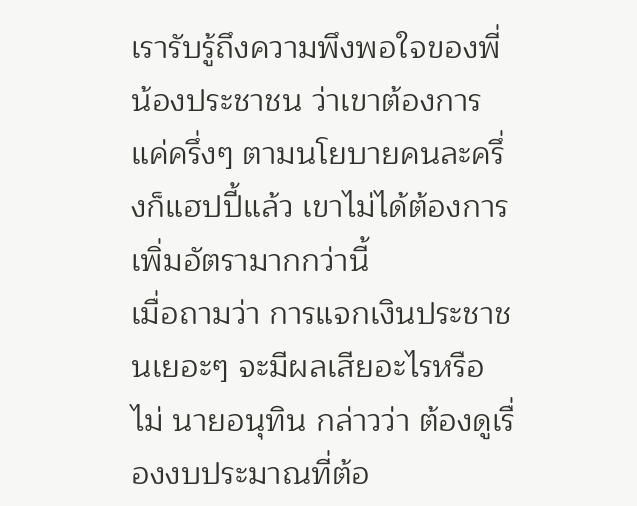เรารับรู้ถึงความพึงพอใจของพี่น้องประชาชน ว่าเขาต้องการแค่ครึ่งๆ ตามนโยบายคนละครึ่งก็แฮปปี้แล้ว เขาไม่ได้ต้องการเพิ่มอัตรามากกว่านี้
เมื่อถามว่า การแจกเงินประชาชนเยอะๆ จะมีผลเสียอะไรหรือไม่ นายอนุทิน กล่าวว่า ต้องดูเรื่องงบประมาณที่ต้อ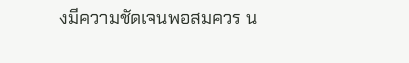งมีความชัดเจนพอสมควร น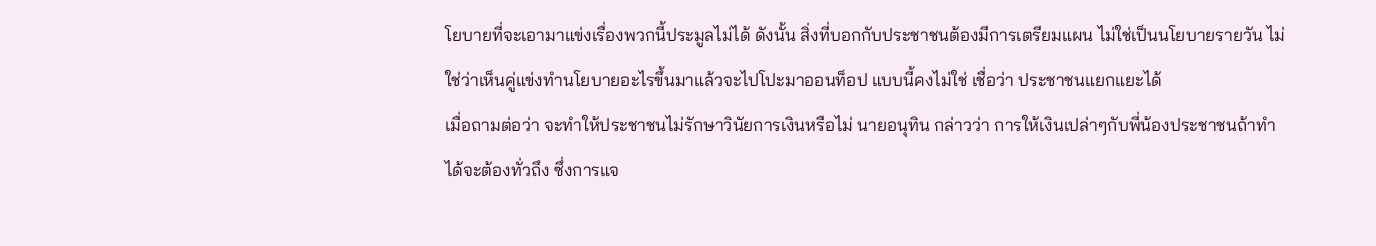โยบายที่จะเอามาแข่งเรื่องพวกนี้ประมูลไม่ได้ ดังนั้น สิ่งที่บอกกับประชาชนต้องมีการเตรียมแผน ไม่ใช่เป็นนโยบายรายวัน ไม่ใช่ว่าเห็นคู่แข่งทำนโยบายอะไรขึ้นมาแล้วจะไปโปะมาออนท็อป แบบนี้คงไม่ใช่ เชื่อว่า ประชาชนแยกแยะได้
เมื่อถามต่อว่า จะทำให้ประชาชนไม่รักษาวินัยการเงินหรือไม่ นายอนุทิน กล่าวว่า การให้เงินเปล่าๆกับพี่น้องประชาชนถ้าทำได้จะต้องทั่วถึง ซึ่งการแจ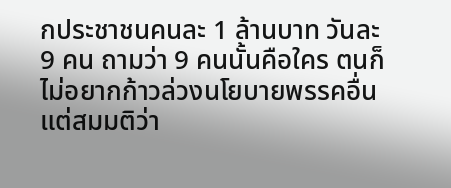กประชาชนคนละ 1 ล้านบาท วันละ 9 คน ถามว่า 9 คนนั้นคือใคร ตนก็ไม่อยากก้าวล่วงนโยบายพรรคอื่น แต่สมมติว่า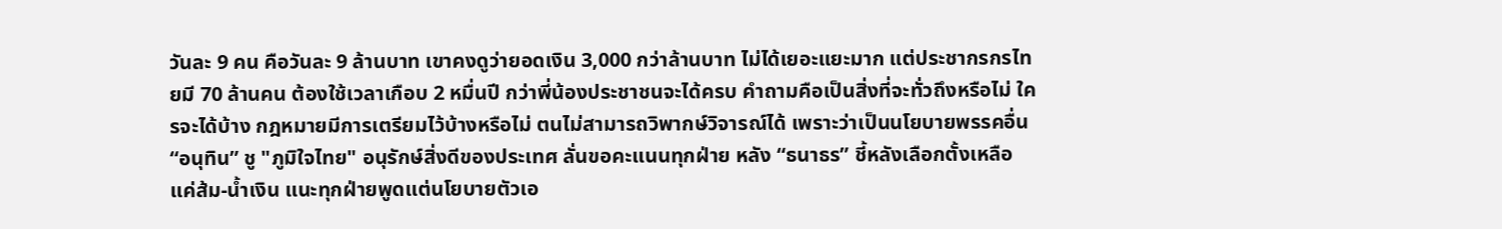วันละ 9 คน คือวันละ 9 ล้านบาท เขาคงดูว่ายอดเงิน 3,000 กว่าล้านบาท ไม่ได้เยอะแยะมาก แต่ประชากรกรไทยมี 70 ล้านคน ต้องใช้เวลาเกือบ 2 หมื่นปี กว่าพี่น้องประชาชนจะได้ครบ คำถามคือเป็นสิ่งที่จะทั่วถึงหรือไม่ ใครจะได้บ้าง กฎหมายมีการเตรียมไว้บ้างหรือไม่ ตนไม่สามารถวิพากษ์วิจารณ์ได้ เพราะว่าเป็นนโยบายพรรคอื่น
“อนุทิน” ชู "ภูมิใจไทย" อนุรักษ์สิ่งดีของประเทศ ลั่นขอคะแนนทุกฝ่าย หลัง “ธนาธร” ชี้หลังเลือกตั้งเหลือแค่ส้ม-น้ำเงิน แนะทุกฝ่ายพูดแต่นโยบายตัวเอ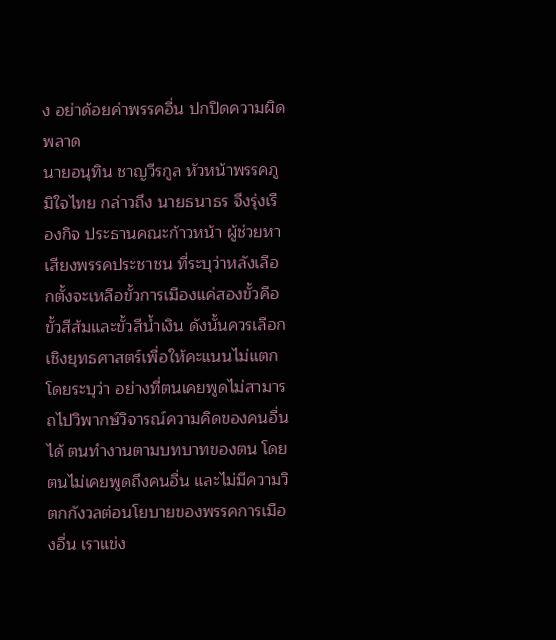ง อย่าด้อยค่าพรรคอื่น ปกปิดความผิดพลาด
นายอนุทิน ชาญวีรกูล หัวหน้าพรรคภูมิใจไทย กล่าวถึง นายธนาธร จึงรุ่งเรืองกิจ ประธานคณะก้าวหน้า ผู้ช่วยหาเสียงพรรคประชาชน ที่ระบุว่าหลังเลือกตั้งจะเหลือขั้วการเมืองแค่สองขั้วคือขั้วสีส้มและขั้วสีน้ำเงิน ดังนั้นควรเลือกเชิงยุทธศาสตร์เพื่อให้คะแนนไม่แตก โดยระบุว่า อย่างที่ตนเคยพูดไม่สามารถไปวิพากษ์วิจารณ์ความคิดของคนอื่นได้ ตนทำงานตามบทบาทของตน โดยตนไม่เคยพูดถึงคนอื่น และไม่มีความวิตกกังวลต่อนโยบายของพรรคการเมืองอื่น เราแข่ง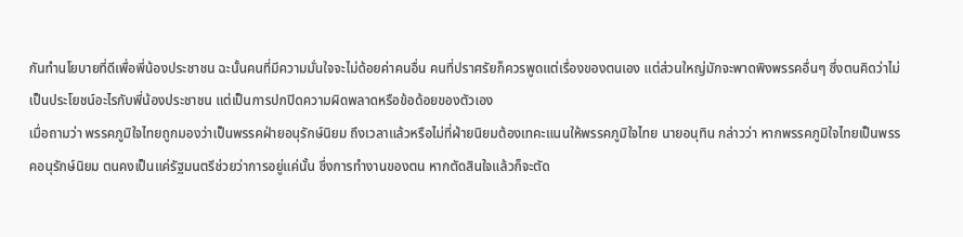กันทำนโยบายที่ดีเพื่อพี่น้องประชาชน ฉะนั้นคนที่มีความมั่นใจจะไม่ด้อยค่าคนอื่น คนที่ปราศรัยก็ควรพูดแต่เรื่องของตนเอง แต่ส่วนใหญ่มักจะพาดพิงพรรคอื่นๆ ซึ่งตนคิดว่าไม่เป็นประโยชน์อะไรกับพี่น้องประชาชน แต่เป็นการปกปิดความผิดพลาดหรือข้อด้อยของตัวเอง
เมื่อถามว่า พรรคภูมิใจไทยถูกมองว่าเป็นพรรคฝ่ายอนุรักษ์นิยม ถึงเวลาแล้วหรือไม่ที่ฝ่ายนิยมต้องเทคะแนนให้พรรคภูมิใจไทย นายอนุทิน กล่าวว่า หากพรรคภูมิใจไทยเป็นพรรคอนุรักษ์นิยม ตนคงเป็นแค่รัฐมนตรีช่วยว่าการอยู่แค่นั้น ซึ่งการทำงานของตน หากตัดสินใจแล้วก็จะตัด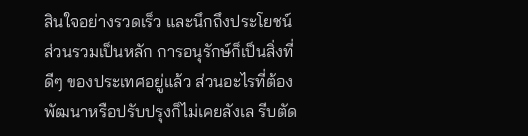สินใจอย่างรวดเร็ว และนึกถึงประโยชน์ส่วนรวมเป็นหลัก การอนุรักษ์ก็เป็นสิ่งที่ดีๆ ของประเทศอยู่แล้ว ส่วนอะไรที่ต้องพัฒนาหรือปรับปรุงก็ไม่เคยลังเล รีบตัด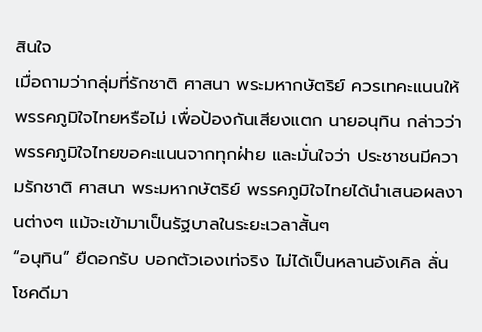สินใจ
เมื่อถามว่ากลุ่มที่รักชาติ ศาสนา พระมหากษัตริย์ ควรเทคะแนนให้พรรคภูมิใจไทยหรือไม่ เพื่อป้องกันเสียงแตก นายอนุทิน กล่าวว่า พรรคภูมิใจไทยขอคะแนนจากทุกฝ่าย และมั่นใจว่า ประชาชนมีความรักชาติ ศาสนา พระมหากษัตริย์ พรรคภูมิใจไทยได้นำเสนอผลงานต่างๆ แม้จะเข้ามาเป็นรัฐบาลในระยะเวลาสั้นๆ
“อนุทิน” ยืดอกรับ บอกตัวเองเท่จริง ไม่ได้เป็นหลานอังเคิล ลั่น โชคดีมา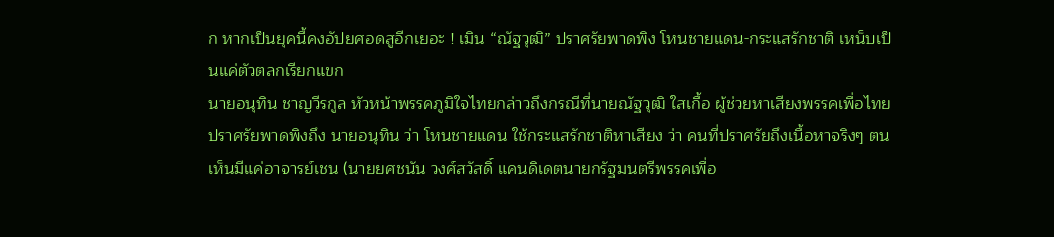ก หากเป็นยุคนี้คงอัปยศอดสูอีกเยอะ ! เมิน “ณัฐวุฒิ” ปราศรัยพาดพิง โหนชายแดน-กระแสรักชาติ เหน็บเป็นแค่ตัวตลกเรียกแขก
นายอนุทิน ชาญวีรกูล หัวหน้าพรรคภูมิใจไทยกล่าวถึงกรณีที่นายณัฐวุฒิ ใสเกื้อ ผู้ช่วยหาเสียงพรรคเพื่อไทย ปราศรัยพาดพิงถึง นายอนุทิน ว่า โหนชายแดน ใช้กระแสรักชาติหาเสียง ว่า คนที่ปราศรัยถึงเนื้อหาจริงๆ ตนเห็นมีแค่อาจารย์เชน (นายยศชนัน วงศ์สวัสดิ์ แคนดิเดตนายกรัฐมนตรีพรรคเพื่อ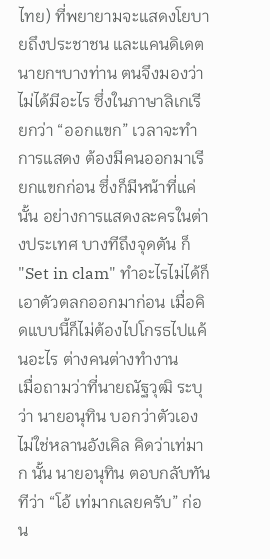ไทย) ที่พยายามจะแสดงโยบายถึงประชาชน และแคนดิเดตนายกฯบางท่าน ตนจึงมองว่าไม่ได้มีอะไร ซึ่งในภาษาลิเกเรียกว่า “ออกแขก” เวลาจะทำการแสดง ต้องมีคนออกมาเรียกแขกก่อน ซึ่งก็มีหน้าที่แค่นั้น อย่างการแสดงละครในต่างประเทศ บางทีถึงจุดตัน ก็ "Set in clam" ทำอะไรไม่ได้ก็เอาตัวตลกออกมาก่อน เมื่อคิดแบบนี้ก็ไม่ต้องไปโกรธไปแค้นอะไร ต่างคนต่างทำงาน
เมื่อถามว่าที่นายณัฐวุฒิ ระบุว่า นายอนุทิน บอกว่าตัวเองไม่ใช่หลานอังเคิล คิดว่าเท่มาก นั้น นายอนุทิน ตอบกลับทันทีว่า “โอ้ เท่มากเลยครับ” ก่อน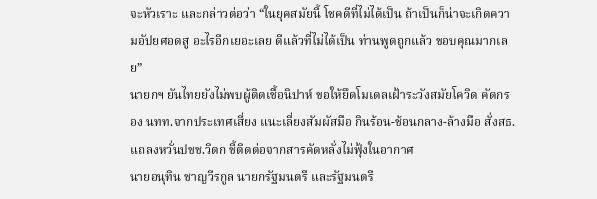จะหัวเราะ และกล่าวต่อว่า “ในยุคสมัยนี้ โชคดีที่ไม่ได้เป็น ถ้าเป็นก็น่าจะเกิดความอัปยศอดสู อะไรอีกเยอะเลย ดีแล้วที่ไม่ได้เป็น ท่านพูดถูกแล้ว ขอบคุณมากเลย”
นายกฯ ยันไทยยังไม่พบผู้ติดเชื้อนิปาห์ ขอให้ยึดโมเดลเฝ้าระวังสมัยโควิด คัดกรอง นทท.จากประเทศเสี่ยง แนะเลี่ยงสัมผัสมือ กินร้อน-ช้อนกลาง-ล้างมือ สั่งสธ. แถลงหวั่นปชช.วิตก ชี้ติดต่อจากสารคัดหลั่งไม่ฟุ้งในอากาศ
นายอนุทิน ชาญวีรกูล นายกรัฐมนตรี และรัฐมนตรี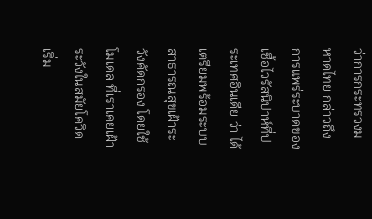ว่าการกระทรวงมหาดไทย กล่าวถึงการแพร่ระบาดของเชื้อไวรัสนิปาห์ที่ประเทศอินเดีย ว่า ได้เตรียมพร้อมระบบสาธารณสุขเฝ้าระวังคัดกรอง โดยใช้โมเดล ที่เราเคยเฝ้าระวังในสมัยโควิด เริ่ม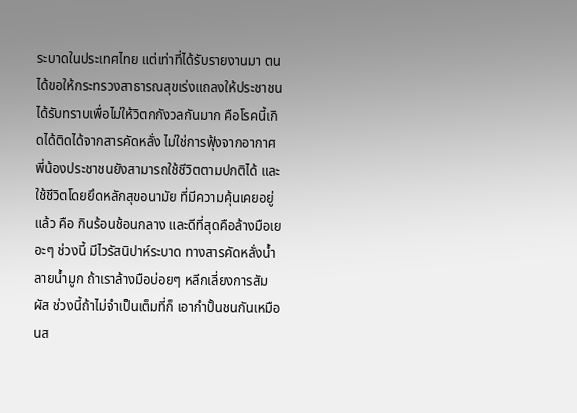ระบาดในประเทศไทย แต่เท่าที่ได้รับรายงานมา ตนได้ขอให้กระทรวงสาธารณสุขเร่งแถลงให้ประชาชนได้รับทราบเพื่อไม่ให้วิตกกังวลกันมาก คือโรคนี้เกิดได้ติดได้จากสารคัดหลั่ง ไม่ใช่การฟุ้งจากอากาศ พี่น้องประชาชนยังสามารถใช้ชีวิตตามปกติได้ และใช้ชีวิตโดยยึดหลักสุขอนามัย ที่มีความคุ้นเคยอยู่แล้ว คือ กินร้อนช้อนกลาง และดีที่สุดคือล้างมือเยอะๆ ช่วงนี้ มีไวรัสนิปาห์ระบาด ทางสารคัดหลั่งน้ำลายน้ำมูก ถ้าเราล้างมือบ่อยๆ หลีกเลี่ยงการสัมผัส ช่วงนี้ถ้าไม่จำเป็นเต็มที่ก็ เอากำปั้นชนกันเหมือนส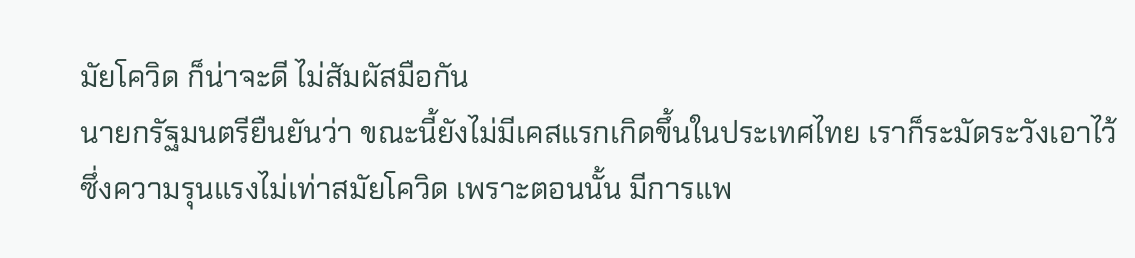มัยโควิด ก็น่าจะดี ไม่สัมผัสมือกัน
นายกรัฐมนตรียืนยันว่า ขณะนี้ยังไม่มีเคสแรกเกิดขึ้นในประเทศไทย เราก็ระมัดระวังเอาไว้ ซึ่งความรุนแรงไม่เท่าสมัยโควิด เพราะตอนนั้น มีการแพ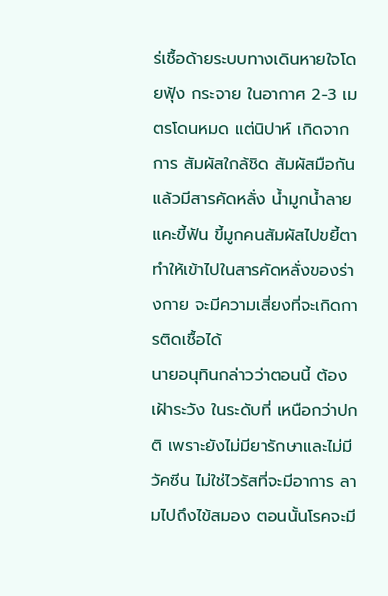ร่เชื้อด้ายระบบทางเดินหายใจโดยฟุ้ง กระจาย ในอากาศ 2-3 เมตรโดนหมด แต่นิปาห์ เกิดจากการ สัมผัสใกล้ชิด สัมผัสมือกันแล้วมีสารคัดหลั่ง น้ำมูกน้ำลายแคะขี้ฟัน ขี้มูกคนสัมผัสไปขยี้ตา ทำให้เข้าไปในสารคัดหลั่งของร่างกาย จะมีความเสี่ยงที่จะเกิดการติดเชื้อได้
นายอนุทินกล่าวว่าตอนนี้ ต้องเฝ้าระวัง ในระดับที่ เหนือกว่าปกติ เพราะยังไม่มียารักษาและไม่มีวัคซีน ไม่ใช่ไวรัสที่จะมีอาการ ลามไปถึงไข้สมอง ตอนนั้นโรคจะมี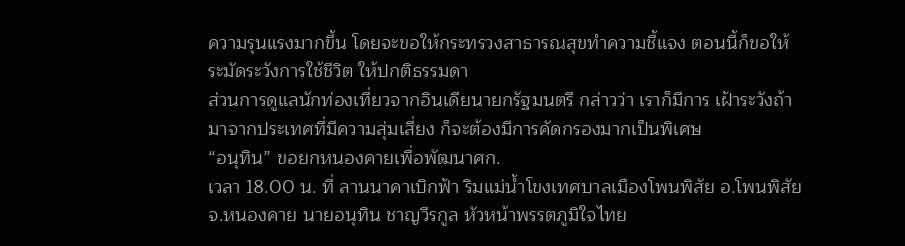ความรุนแรงมากขึ้น โดยจะขอให้กระทรวงสาธารณสุขทำความชี้แจง ตอนนี้ก็ขอให้ระมัดระวังการใช้ชีวิต ให้ปกติธรรมดา
ส่วนการดูแลนักท่องเที่ยวจากอินเดียนายกรัฐมนตรี กล่าวว่า เราก็มีการ เฝ้าระวังถ้ามาจากประเทศที่มีความสุ่มเสี่ยง ก็จะต้องมีการคัดกรองมากเป็นพิเศษ
“อนุทิน” ขอยกหนองคายเพื่อพัฒนาศก.
เวลา 18.00 น. ที่ ลานนาคาเบิกฟ้า ริมแม่น้ำโขงเทศบาลเมืองโพนพิสัย อ.โพนพิสัย จ.หนองคาย นายอนุทิน ชาญวีรกูล หัวหน้าพรรตภูมิใจไทย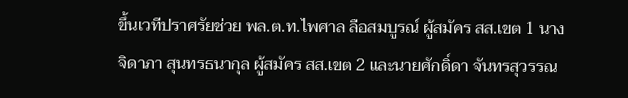ขึ้นเวทีปราศรัยช่วย พล.ต.ท.ไพศาล ลือสมบูรณ์ ผู้สมัคร สส.เขต 1 นางจิดาภา สุนทรธนากุล ผู้สมัคร สส.เขต 2 และนายศักดิ์ดา จันทรสุวรรณ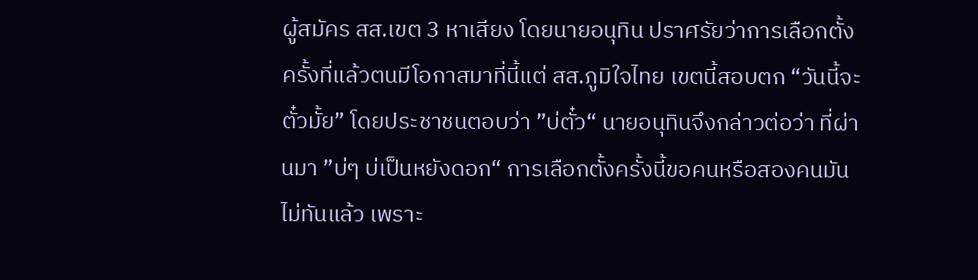ผู้สมัคร สส.เขต 3 หาเสียง โดยนายอนุทิน ปราศรัยว่าการเลือกตั้งครั้งที่แล้วตนมีโอกาสมาที่นี้แต่ สส.ภูมิใจไทย เขตนี้สอบตก “วันนี้จะตั๋วมั้ย” โดยประชาชนตอบว่า ”บ่ตั๋ว“ นายอนุทินจึงกล่าวต่อว่า ที่ผ่านมา ”บ่ๆ บ่เป็นหยังดอก“ การเลือกตั้งครั้งนี้ขอคนหรือสองคนมันไม่ทันแล้ว เพราะ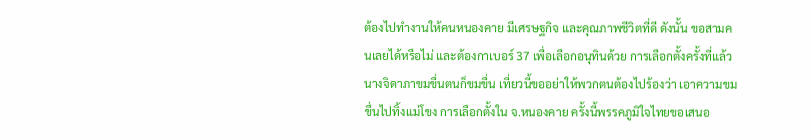ต้องไปทำงานให้คนหนองคาย มีเศรษฐกิจ และคุณภาพชีวิตที่ดี ดังนั้น ขอสามคนเลยได้หรือไม่ และต้องกาเบอร์ 37 เพื่อเลือกอนุทินด้วย การเลือกตั้งครั้งที่แล้ว นางจิดาภาขมขื่นตนก็ขมขื่น เที่ยวนี้ขออย่าให้พวกตนต้องไปร้องว่า เอาความขมขื่นไปทิ้งแม่โขง การเลือกตั้งใน จ.หนองคาย ครั้งนี้พรรคภูมิใจไทยขอเสนอ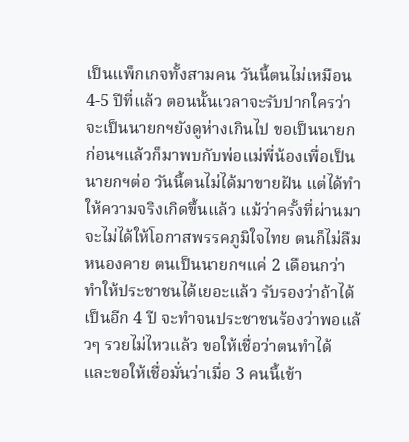เป็นแพ็กเกจทั้งสามคน วันนี้ตนไม่เหมือน 4-5 ปีที่แล้ว ตอนนั้นเวลาจะรับปากใครว่าจะเป็นนายกฯยังดูห่างเกินไป ขอเป็นนายกก่อนฯแล้วก็มาพบกับพ่อแม่พี่น้องเพื่อเป็นนายกฯต่อ วันนี้ตนไม่ได้มาขายฝัน แต่ได้ทำให้ความจริงเกิดขึ้นแล้ว แม้ว่าครั้งที่ผ่านมา จะไม่ได้ให้โอกาสพรรคภูมิใจไทย ตนก็ไม่ลืมหนองคาย ตนเป็นนายกฯแค่ 2 เดือนกว่าทำให้ประชาชนได้เยอะแล้ว รับรองว่าถ้าได้เป็นอีก 4 ปี จะทำจนประชาชนร้องว่าพอแล้วๆ รวยไม่ไหวแล้ว ขอให้เชื่อว่าตนทำได้ และขอให้เชื่อมั่นว่าเมื่อ 3 คนนี้เข้า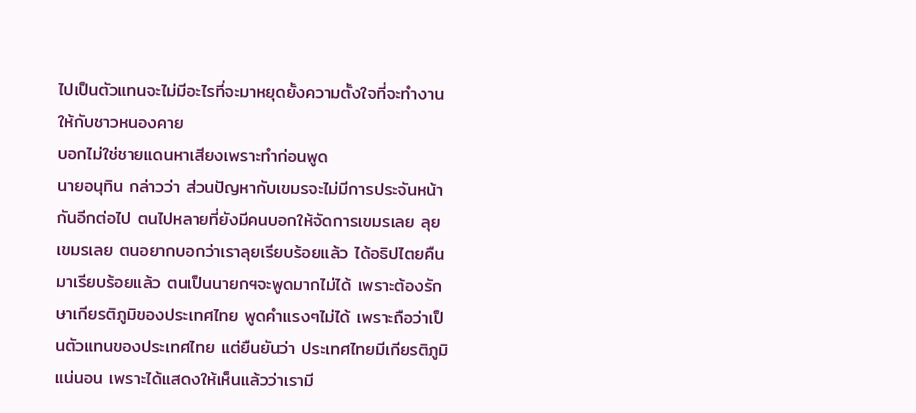ไปเป็นตัวแทนจะไม่มีอะไรที่จะมาหยุดยั้งความตั้งใจที่จะทำงานให้กับชาวหนองคาย
บอกไม่ใช่ชายแดนหาเสียงเพราะทำก่อนพูด
นายอนุทิน กล่าวว่า ส่วนปัญหากับเขมรจะไม่มีการประจันหน้ากันอีกต่อไป ตนไปหลายที่ยังมีคนบอกให้จัดการเขมรเลย ลุยเขมรเลย ตนอยากบอกว่าเราลุยเรียบร้อยแล้ว ได้อธิปไตยคืนมาเรียบร้อยแล้ว ตนเป็นนายกฯจะพูดมากไม่ได้ เพราะต้องรักษาเกียรติภูมิของประเทศไทย พูดคำแรงๆไม่ได้ เพราะถือว่าเป็นตัวแทนของประเทศไทย แต่ยืนยันว่า ประเทศไทยมีเกียรติภูมิแน่นอน เพราะได้แสดงให้เห็นแล้วว่าเรามี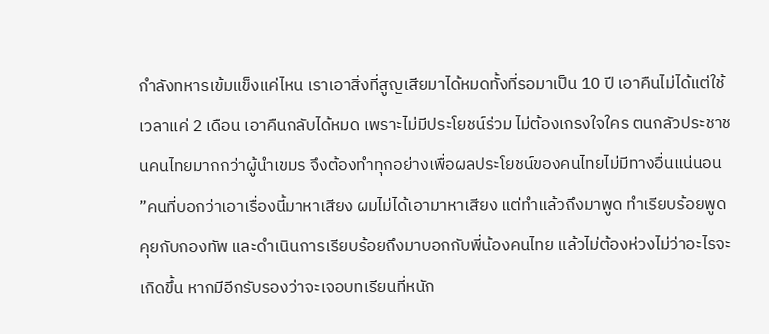กำลังทหารเข้มแข็งแค่ไหน เราเอาสิ่งที่สูญเสียมาได้หมดทั้งที่รอมาเป็น 10 ปี เอาคืนไม่ได้แต่ใช้เวลาแค่ 2 เดือน เอาคืนกลับได้หมด เพราะไม่มีประโยชน์ร่วม ไม่ต้องเกรงใจใคร ตนกลัวประชาชนคนไทยมากกว่าผู้นำเขมร จึงต้องทำทุกอย่างเพื่อผลประโยชน์ของคนไทยไม่มีทางอื่นแน่นอน ”คนที่บอกว่าเอาเรื่องนี้มาหาเสียง ผมไม่ได้เอามาหาเสียง แต่ทำแล้วถึงมาพูด ทำเรียบร้อยพูดคุยกับกองทัพ และดำเนินการเรียบร้อยถึงมาบอกกับพี่น้องคนไทย แล้วไม่ต้องห่วงไม่ว่าอะไรจะเกิดขึ้น หากมีอีกรับรองว่าจะเจอบทเรียนที่หนัก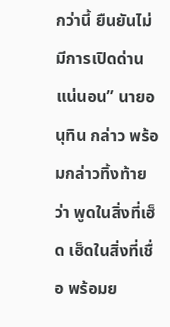กว่านี้ ยืนยันไม่มีการเปิดด่านแน่นอน” นายอนุทิน กล่าว พร้อมกล่าวทิ้งท้ายว่า พูดในสิ่งที่เฮ็ด เฮ็ดในสิ่งที่เชื่อ พร้อมย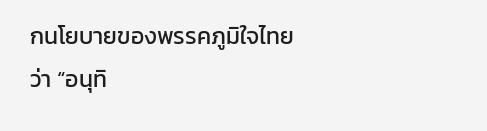กนโยบายของพรรคภูมิใจไทย ว่า “อนุทิ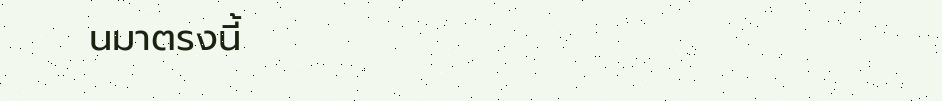นมาตรงนี้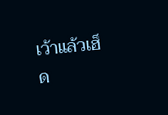เว้าแล้วเฮ็ด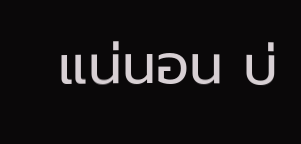แน่นอน บ่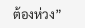ต้องห่วง”